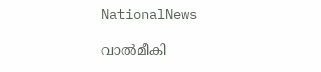NationalNews

വാൽമീകി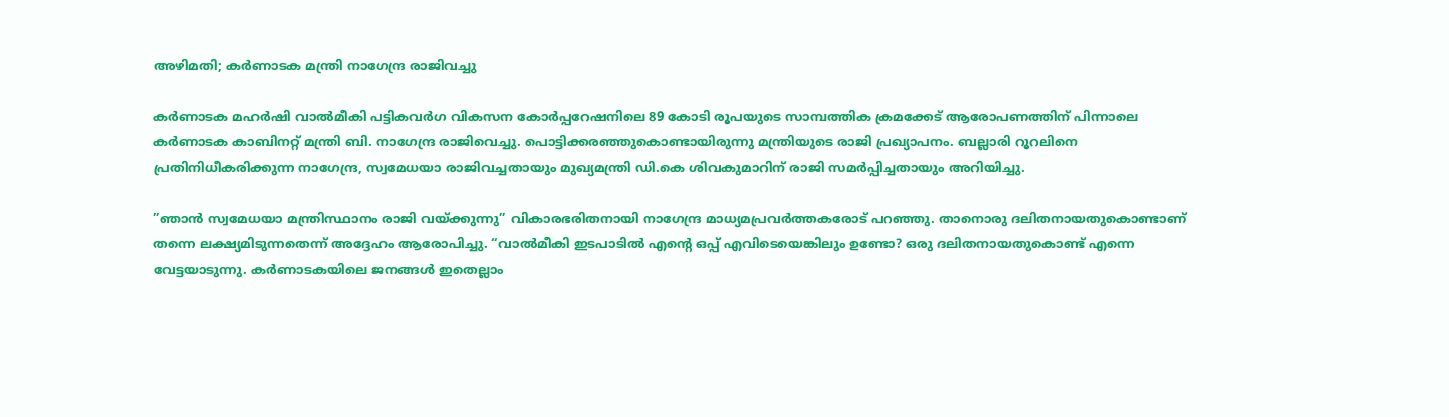അഴിമതി; കര്‍ണാടക മന്ത്രി നാഗേന്ദ്ര രാജിവച്ചു

കർണാടക മഹർഷി വാൽമീകി പട്ടികവർഗ വികസന കോർപ്പറേഷനിലെ 89 കോടി രൂപയുടെ സാമ്പത്തിക ക്രമക്കേട് ആരോപണത്തിന് പിന്നാലെ കർണാടക കാബിനറ്റ് മന്ത്രി ബി. നാഗേന്ദ്ര രാജിവെച്ചു. പൊട്ടിക്കരഞ്ഞുകൊണ്ടായിരുന്നു മന്ത്രിയുടെ രാജി പ്രഖ്യാപനം. ബല്ലാരി റൂറലിനെ പ്രതിനിധീകരിക്കുന്ന നാഗേന്ദ്ര, സ്വമേധയാ രാജിവച്ചതായും മുഖ്യമന്ത്രി ഡി.കെ ശിവകുമാറിന് രാജി സമർപ്പിച്ചതായും അറിയിച്ചു.

”ഞാൻ സ്വമേധയാ മന്ത്രിസ്ഥാനം രാജി വയ്ക്കുന്നു” വികാരഭരിതനായി നാഗേന്ദ്ര മാധ്യമപ്രവർത്തകരോട് പറഞ്ഞു. താനൊരു ദലിതനായതുകൊണ്ടാണ് തന്നെ ലക്ഷ്യമിടുന്നതെന്ന് അദ്ദേഹം ആരോപിച്ചു. “വാൽമീകി ഇടപാടിൽ എന്‍റെ ഒപ്പ് എവിടെയെങ്കിലും ഉണ്ടോ? ഒരു ദലിതനായതുകൊണ്ട് എന്നെ വേട്ടയാടുന്നു. കർണാടകയിലെ ജനങ്ങൾ ഇതെല്ലാം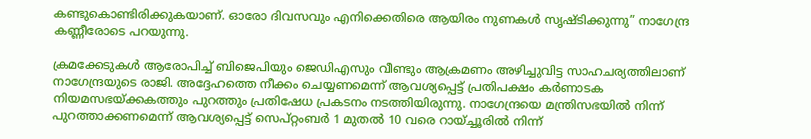കണ്ടുകൊണ്ടിരിക്കുകയാണ്. ഓരോ ദിവസവും എനിക്കെതിരെ ആയിരം നുണകൾ സൃഷ്ടിക്കുന്നു” നാഗേന്ദ്ര കണ്ണീരോടെ പറയുന്നു.

ക്രമക്കേടുകൾ ആരോപിച്ച് ബിജെപിയും ജെഡിഎസും വീണ്ടും ആക്രമണം അഴിച്ചുവിട്ട സാഹചര്യത്തിലാണ് നാഗേന്ദ്രയുടെ രാജി. അദ്ദേഹത്തെ നീക്കം ചെയ്യണമെന്ന് ആവശ്യപ്പെട്ട് പ്രതിപക്ഷം കർണാടക നിയമസഭയ്ക്കകത്തും പുറത്തും പ്രതിഷേധ പ്രകടനം നടത്തിയിരുന്നു. നാഗേന്ദ്രയെ മന്ത്രിസഭയിൽ നിന്ന് പുറത്താക്കണമെന്ന് ആവശ്യപ്പെട്ട് സെപ്റ്റംബർ 1 മുതൽ 10 വരെ റായ്ച്ചൂരിൽ നിന്ന്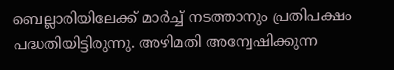ബെല്ലാരിയിലേക്ക് മാർച്ച് നടത്താനും പ്രതിപക്ഷം പദ്ധതിയിട്ടിരുന്നു. അഴിമതി അന്വേഷിക്കുന്ന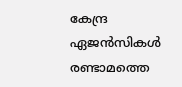കേന്ദ്ര ഏജൻസികൾ രണ്ടാമത്തെ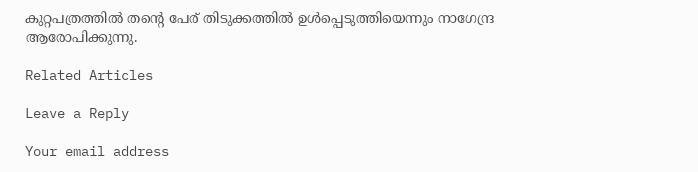കുറ്റപത്രത്തിൽ തന്റെ പേര് തിടുക്കത്തിൽ ഉൾപ്പെടുത്തിയെന്നും നാഗേന്ദ്ര ആരോപിക്കുന്നു.

Related Articles

Leave a Reply

Your email address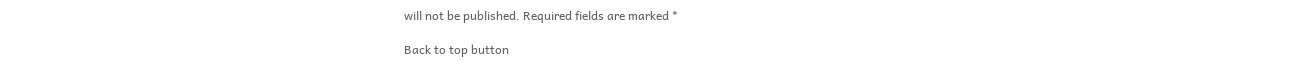will not be published. Required fields are marked *

Back to top button